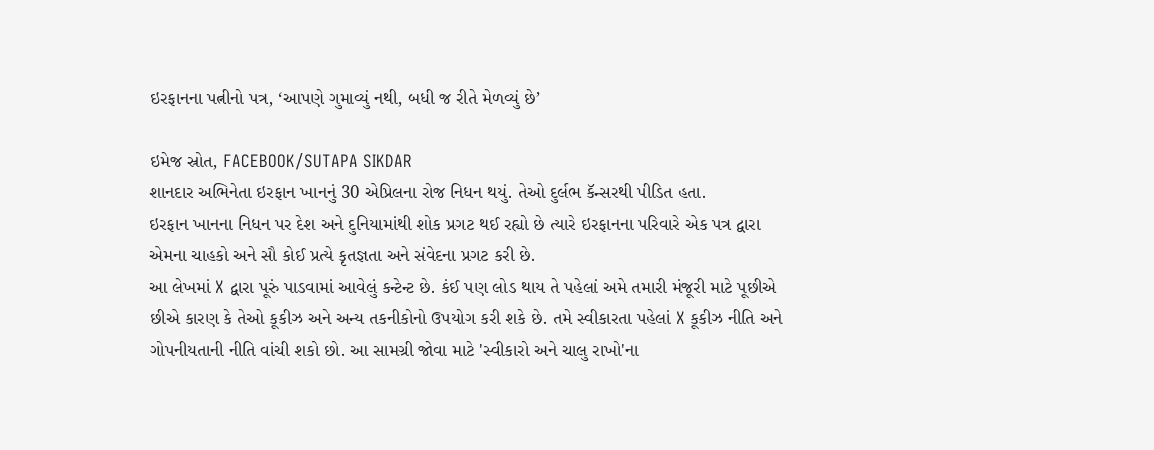ઇરફાનના પત્નીનો પત્ર, ‘આપણે ગુમાવ્યું નથી, બધી જ રીતે મેળવ્યું છે’

ઇમેજ સ્રોત, FACEBOOK/SUTAPA SIKDAR
શાનદાર અભિનેતા ઇરફાન ખાનનું 30 એપ્રિલના રોજ નિધન થયું. તેઓ દુર્લભ કૅન્સરથી પીડિત હતા.
ઇરફાન ખાનના નિધન પર દેશ અને દુનિયામાંથી શોક પ્રગટ થઈ રહ્યો છે ત્યારે ઇરફાનના પરિવારે એક પત્ર દ્વારા એમના ચાહકો અને સૌ કોઈ પ્રત્યે કૃતજ્ઞતા અને સંવેદના પ્રગટ કરી છે.
આ લેખમાં X દ્વારા પૂરું પાડવામાં આવેલું કન્ટેન્ટ છે. કંઈ પણ લોડ થાય તે પહેલાં અમે તમારી મંજૂરી માટે પૂછીએ છીએ કારણ કે તેઓ કૂકીઝ અને અન્ય તકનીકોનો ઉપયોગ કરી શકે છે. તમે સ્વીકારતા પહેલાં X કૂકીઝ નીતિ અને ગોપનીયતાની નીતિ વાંચી શકો છો. આ સામગ્રી જોવા માટે 'સ્વીકારો અને ચાલુ રાખો'ના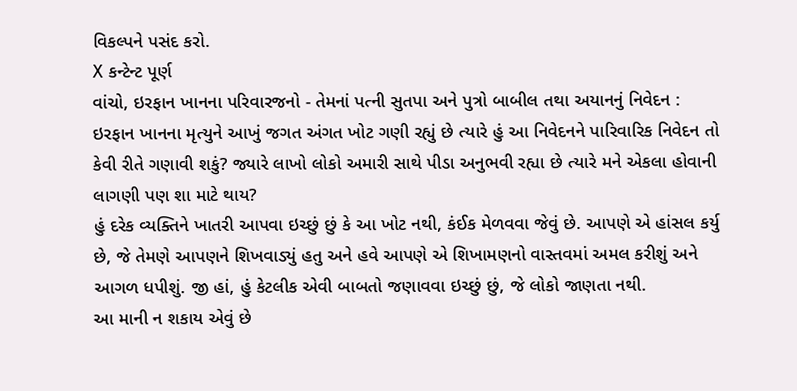વિકલ્પને પસંદ કરો.
X કન્ટેન્ટ પૂર્ણ
વાંચો, ઇરફાન ખાનના પરિવારજનો - તેમનાં પત્ની સુતપા અને પુત્રો બાબીલ તથા અયાનનું નિવેદન :
ઇરફાન ખાનના મૃત્યુને આખું જગત અંગત ખોટ ગણી રહ્યું છે ત્યારે હું આ નિવેદનને પારિવારિક નિવેદન તો કેવી રીતે ગણાવી શકું? જ્યારે લાખો લોકો અમારી સાથે પીડા અનુભવી રહ્યા છે ત્યારે મને એકલા હોવાની લાગણી પણ શા માટે થાય?
હું દરેક વ્યક્તિને ખાતરી આપવા ઇચ્છું છું કે આ ખોટ નથી, કંઈક મેળવવા જેવું છે. આપણે એ હાંસલ કર્યુ છે, જે તેમણે આપણને શિખવાડ્યું હતુ અને હવે આપણે એ શિખામણનો વાસ્તવમાં અમલ કરીશું અને આગળ ધપીશું. જી હાં, હું કેટલીક એવી બાબતો જણાવવા ઇચ્છું છું, જે લોકો જાણતા નથી.
આ માની ન શકાય એવું છે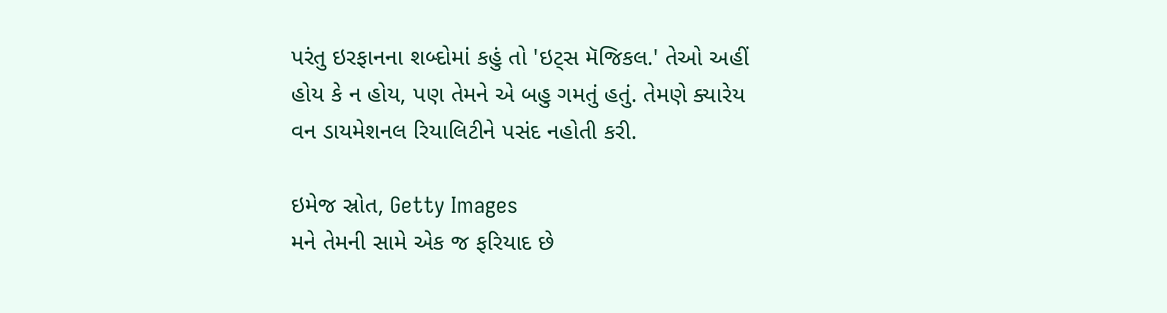પરંતુ ઇરફાનના શબ્દોમાં કહું તો 'ઇટ્સ મૅજિકલ.' તેઓ અહીં હોય કે ન હોય, પણ તેમને એ બહુ ગમતું હતું. તેમણે ક્યારેય વન ડાયમેશનલ રિયાલિટીને પસંદ નહોતી કરી.

ઇમેજ સ્રોત, Getty Images
મને તેમની સામે એક જ ફરિયાદ છે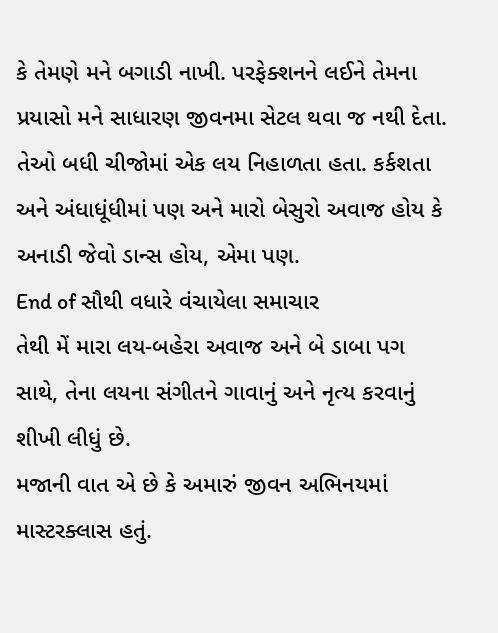કે તેમણે મને બગાડી નાખી. પરફેક્શનને લઈને તેમના પ્રયાસો મને સાધારણ જીવનમા સેટલ થવા જ નથી દેતા.
તેઓ બધી ચીજોમાં એક લય નિહાળતા હતા. કર્કશતા અને અંધાધૂંધીમાં પણ અને મારો બેસુરો અવાજ હોય કે અનાડી જેવો ડાન્સ હોય, એમા પણ.
End of સૌથી વધારે વંચાયેલા સમાચાર
તેથી મેં મારા લય-બહેરા અવાજ અને બે ડાબા પગ સાથે, તેના લયના સંગીતને ગાવાનું અને નૃત્ય કરવાનું શીખી લીધું છે.
મજાની વાત એ છે કે અમારું જીવન અભિનયમાં માસ્ટરક્લાસ હતું.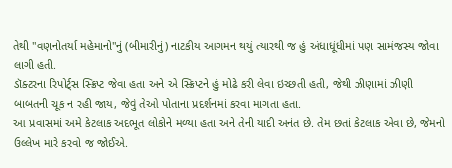તેથી "વણનોતર્યા મહેમાનો"નું (બીમારીનું) નાટકીય આગમન થયું ત્યારથી જ હું અંધાધૂંધીમાં પણ સામંજસ્ય જોવા લાગી હતી.
ડૉક્ટરના રિપોર્ટ્સ સ્ક્રિપ્ટ જેવા હતા અને એ સ્ક્રિપ્ટને હું મોઢે કરી લેવા ઇચ્છતી હતી, જેથી ઝીણામાં ઝીણી બાબતની ચૂક ન રહી જાય, જેવું તેઓ પોતાના પ્રદર્શનમાં કરવા માગતા હતા.
આ પ્રવાસમાં અમે કેટલાક અદભૂત લોકોને મળ્યા હતા અને તેની યાદી અનંત છે. તેમ છતાં કેટલાક એવા છે, જેમનો ઉલ્લેખ મારે કરવો જ જોઈએ.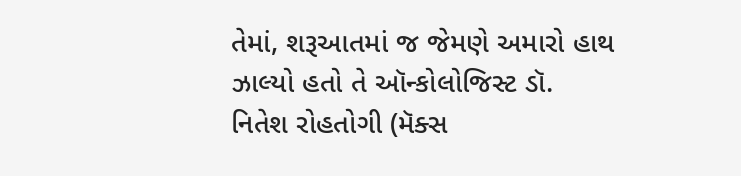તેમાં, શરૂઆતમાં જ જેમણે અમારો હાથ ઝાલ્યો હતો તે ઑન્કોલોજિસ્ટ ડૉ. નિતેશ રોહતોગી (મૅક્સ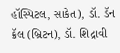હૉસ્પિટલ, સાકેત), ડૉ. ડૅન ક્રૅલ (બ્રિટન), ડૉ. શિદ્રાવી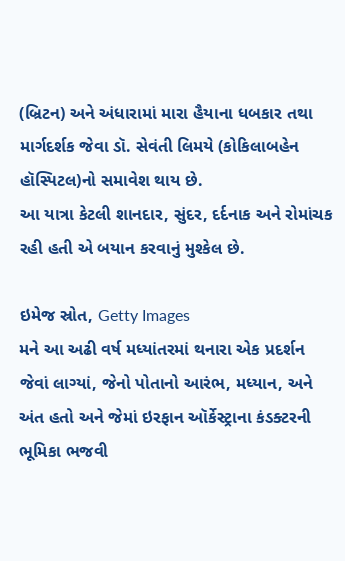(બ્રિટન) અને અંધારામાં મારા હૈયાના ધબકાર તથા માર્ગદર્શક જેવા ડૉ. સેવંતી લિમયે (કોકિલાબહેન હૉસ્પિટલ)નો સમાવેશ થાય છે.
આ યાત્રા કેટલી શાનદાર, સુંદર, દર્દનાક અને રોમાંચક રહી હતી એ બયાન કરવાનું મુશ્કેલ છે.

ઇમેજ સ્રોત, Getty Images
મને આ અઢી વર્ષ મધ્યાંતરમાં થનારા એક પ્રદર્શન જેવાં લાગ્યાં, જેનો પોતાનો આરંભ, મધ્યાન, અને અંત હતો અને જેમાં ઇરફાન ઑર્કેસ્ટ્રાના કંડક્ટરની ભૂમિકા ભજવી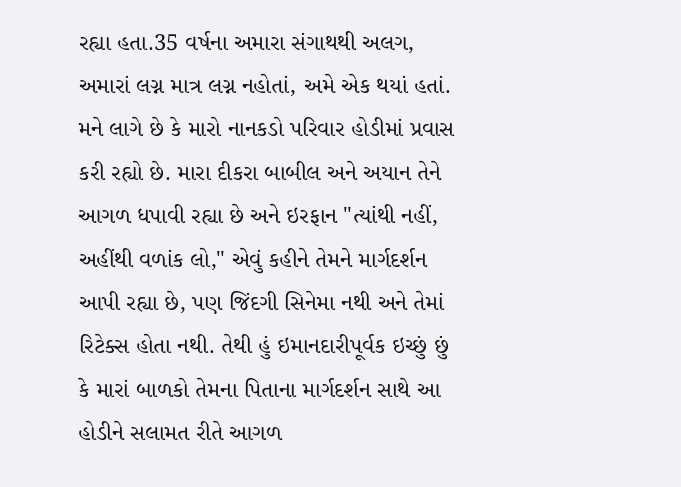રહ્યા હતા.35 વર્ષના અમારા સંગાથથી અલગ, અમારાં લગ્ન માત્ર લગ્ન નહોતાં, અમે એક થયાં હતાં.
મને લાગે છે કે મારો નાનકડો પરિવાર હોડીમાં પ્રવાસ કરી રહ્યો છે. મારા દીકરા બાબીલ અને અયાન તેને આગળ ધપાવી રહ્યા છે અને ઇરફાન "ત્યાંથી નહીં, અહીંથી વળાંક લો," એવું કહીને તેમને માર્ગદર્શન આપી રહ્યા છે, પણ જિંદગી સિનેમા નથી અને તેમાં રિટેક્સ હોતા નથી. તેથી હું ઇમાનદારીપૂર્વક ઇચ્છું છું કે મારાં બાળકો તેમના પિતાના માર્ગદર્શન સાથે આ હોડીને સલામત રીતે આગળ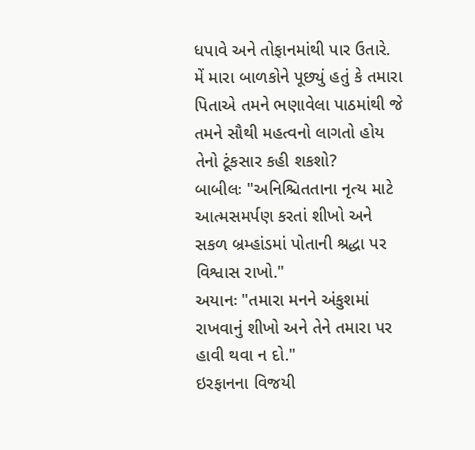ધપાવે અને તોફાનમાંથી પાર ઉતારે.
મેં મારા બાળકોને પૂછ્યું હતું કે તમારા પિતાએ તમને ભણાવેલા પાઠમાંથી જે તમને સૌથી મહત્વનો લાગતો હોય તેનો ટૂંકસાર કહી શકશો?
બાબીલઃ "અનિશ્ચિતતાના નૃત્ય માટે આત્મસમર્પણ કરતાં શીખો અને સકળ બ્રમ્હાંડમાં પોતાની શ્રદ્ધા પર વિશ્વાસ રાખો."
અયાનઃ "તમારા મનને અંકુશમાં રાખવાનું શીખો અને તેને તમારા પર હાવી થવા ન દો."
ઇરફાનના વિજયી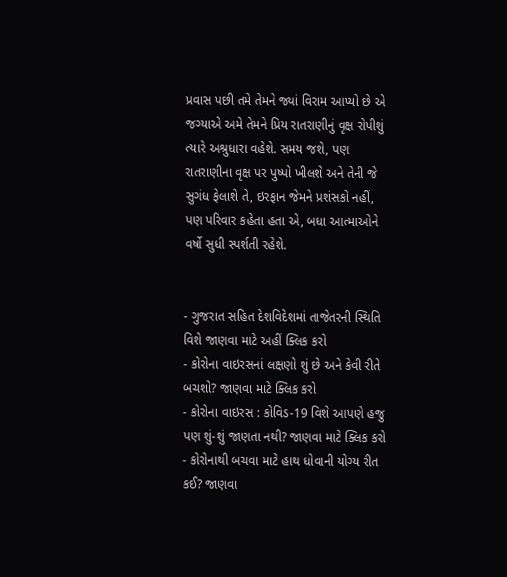પ્રવાસ પછી તમે તેમને જ્યાં વિરામ આપ્યો છે એ જગ્યાએ અમે તેમને પ્રિય રાતરાણીનું વૃક્ષ રોપીશું ત્યારે અશ્રુધારા વહેશે. સમય જશે, પણ રાતરાણીના વૃક્ષ પર પુષ્પો ખીલશે અને તેની જે સુગંધ ફેલાશે તે, ઇરફાન જેમને પ્રશંસકો નહીં, પણ પરિવાર કહેતા હતા એ, બધા આત્માઓને વર્ષો સુધી સ્પર્શતી રહેશે.


- ગુજરાત સહિત દેશવિદેશમાં તાજેતરની સ્થિતિ વિશે જાણવા માટે અહીં ક્લિક કરો
- કોરોના વાઇરસનાં લક્ષણો શું છે અને કેવી રીતે બચશો? જાણવા માટે ક્લિક કરો
- કોરોના વાઇરસ : કોવિડ-19 વિશે આપણે હજુ પણ શું-શું જાણતા નથી? જાણવા માટે ક્લિક કરો
- કોરોનાથી બચવા માટે હાથ ધોવાની યોગ્ય રીત કઈ? જાણવા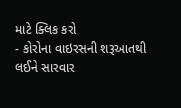માટે ક્લિક કરો
- કોરોના વાઇરસની શરૂઆતથી લઈને સારવાર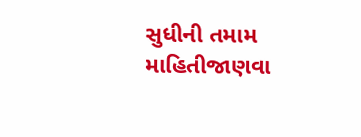સુધીની તમામ માહિતીજાણવા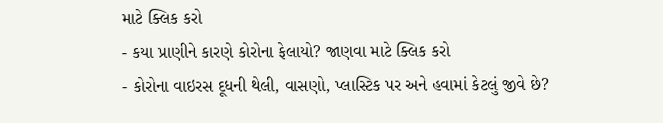માટે ક્લિક કરો
- કયા પ્રાણીને કારણે કોરોના ફેલાયો? જાણવા માટે ક્લિક કરો
- કોરોના વાઇરસ દૂધની થેલી, વાસણો, પ્લાસ્ટિક પર અને હવામાં કેટલું જીવે છે?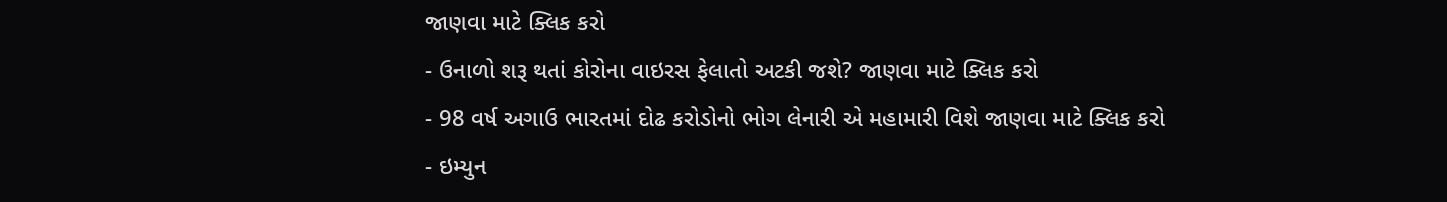જાણવા માટે ક્લિક કરો
- ઉનાળો શરૂ થતાં કોરોના વાઇરસ ફેલાતો અટકી જશે? જાણવા માટે ક્લિક કરો
- 98 વર્ષ અગાઉ ભારતમાં દોઢ કરોડોનો ભોગ લેનારી એ મહામારી વિશે જાણવા માટે ક્લિક કરો
- ઇમ્યુન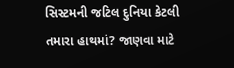સિસ્ટમની જટિલ દુનિયા કેટલી તમારા હાથમાં? જાણવા માટે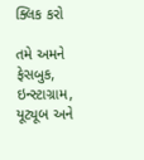ક્લિક કરો

તમે અમને ફેસબુક, ઇન્સ્ટાગ્રામ, યૂટ્યૂબ અને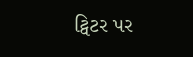ટ્વિટર પર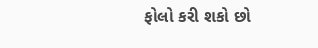ફોલો કરી શકો છો